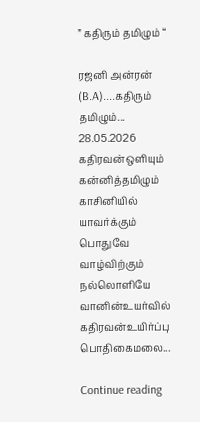” கதிரும் தமிழும் “

ரஜனி அன்ரன் (B.A)....கதிரும் தமிழும்... 28.05.2026 கதிரவன்ஒளியும் கன்னித்தமிழும் காசினியில் யாவர்க்கும் பொதுவே வாழ்விற்கும் நல்லொளியே வானின்உயர்வில் கதிரவன்உயிர்ப்பு பொதிகைமலை...

Continue reading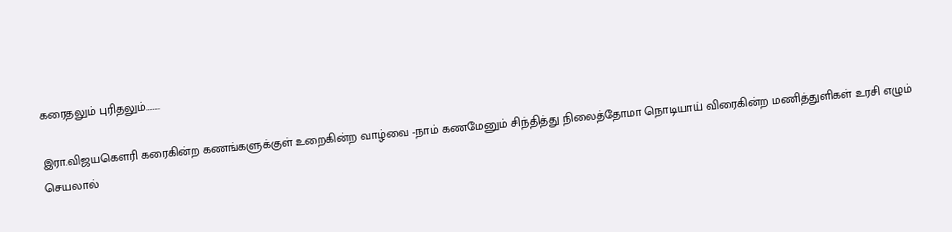கரைதலும் புரிதலும்……..

இரா.விஜயகௌரி கரைகின்ற கணங்களுக்குள் உறைகின்ற வாழ்வை -நாம் கணமேனும் சிந்தித்து நிலைத்தோமா நொடியாய் விரைகின்ற மணித்துளிகள் உரசி எழும் செயலால்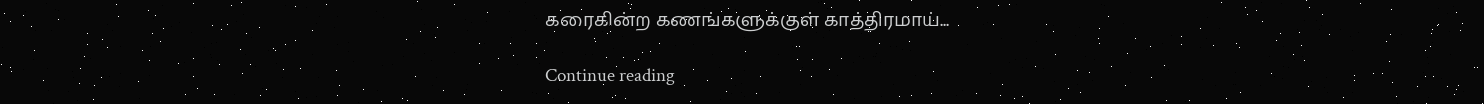கரைகின்ற கணங்களுக்குள் காத்திரமாய்...

Continue reading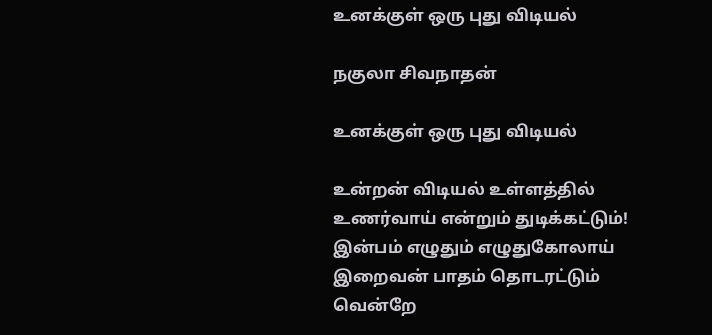உனக்குள் ஒரு புது விடியல்

நகுலா சிவநாதன்

உனக்குள் ஒரு புது விடியல்

உன்றன் விடியல் உள்ளத்தில்
உணர்வாய் என்றும் துடிக்கட்டும்!
இன்பம் எழுதும் எழுதுகோலாய்
இறைவன் பாதம் தொடரட்டும்
வென்றே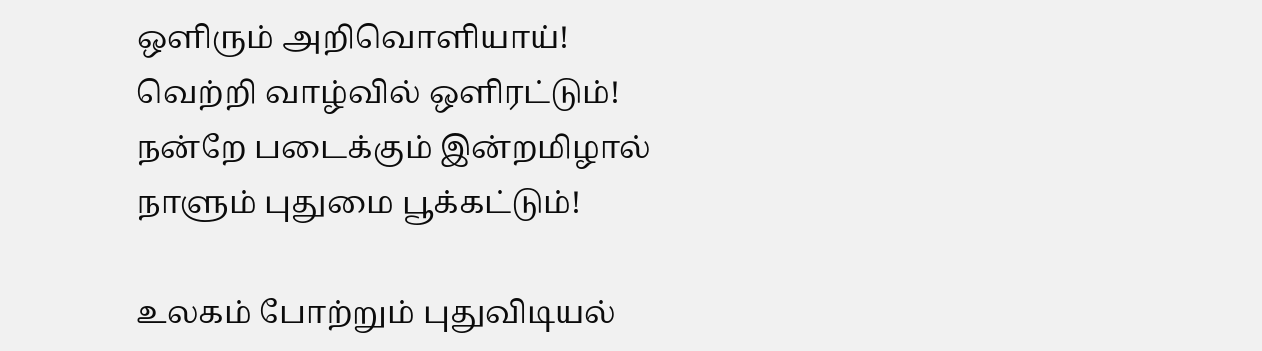ஒளிரும் அறிவொளியாய்!
வெற்றி வாழ்வில் ஒளிரட்டும்!
நன்றே படைக்கும் இன்றமிழால்
நாளும் புதுமை பூக்கட்டும்!

உலகம் போற்றும் புதுவிடியல்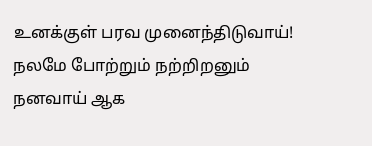உனக்குள் பரவ முனைந்திடுவாய்!
நலமே போற்றும் நற்றிறனும்
நனவாய் ஆக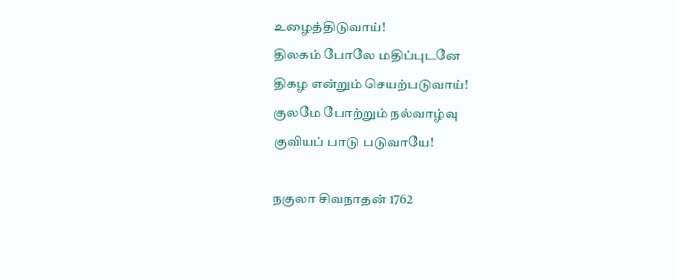உழைத்திடுவாய்!
திலகம் போலே மதிப்புடனே
திகழ என்றும் செயற்படுவாய்!
குலமே போற்றும் நல்வாழ்வு
குவியப் பாடு படுவாயே!

நகுலா சிவநாதன் 1762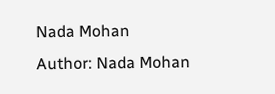Nada Mohan
Author: Nada Mohan